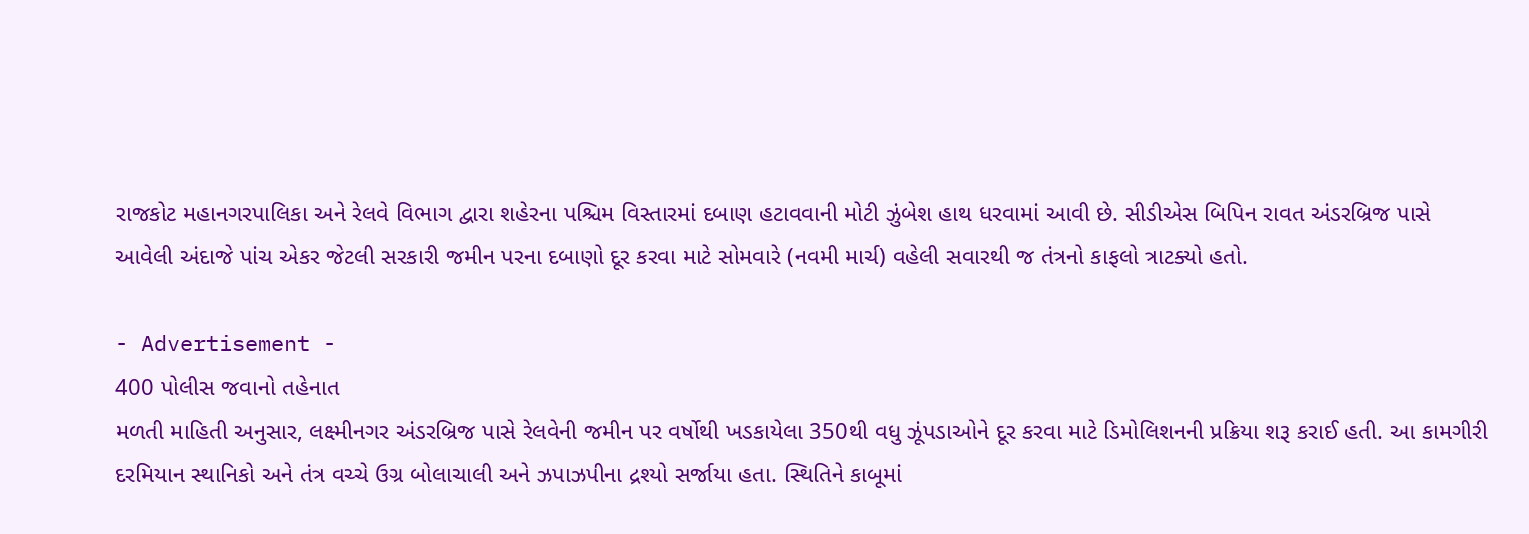રાજકોટ મહાનગરપાલિકા અને રેલવે વિભાગ દ્વારા શહેરના પશ્ચિમ વિસ્તારમાં દબાણ હટાવવાની મોટી ઝુંબેશ હાથ ધરવામાં આવી છે. સીડીએસ બિપિન રાવત અંડરબ્રિજ પાસે આવેલી અંદાજે પાંચ એકર જેટલી સરકારી જમીન પરના દબાણો દૂર કરવા માટે સોમવારે (નવમી માર્ચ) વહેલી સવારથી જ તંત્રનો કાફલો ત્રાટક્યો હતો.

- Advertisement -
400 પોલીસ જવાનો તહેનાત
મળતી માહિતી અનુસાર, લક્ષ્મીનગર અંડરબ્રિજ પાસે રેલવેની જમીન પર વર્ષોથી ખડકાયેલા 350થી વધુ ઝૂંપડાઓને દૂર કરવા માટે ડિમોલિશનની પ્રક્રિયા શરૂ કરાઈ હતી. આ કામગીરી દરમિયાન સ્થાનિકો અને તંત્ર વચ્ચે ઉગ્ર બોલાચાલી અને ઝપાઝપીના દ્રશ્યો સર્જાયા હતા. સ્થિતિને કાબૂમાં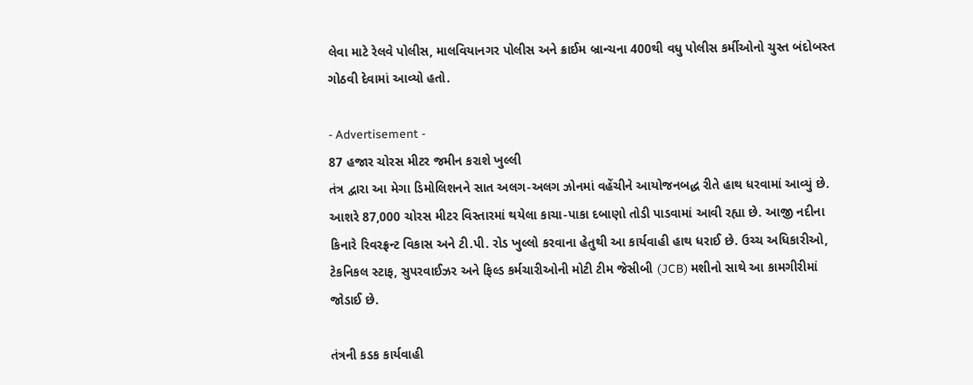લેવા માટે રેલવે પોલીસ, માલવિયાનગર પોલીસ અને ક્રાઈમ બ્રાન્ચના 400થી વધુ પોલીસ કર્મીઓનો ચુસ્ત બંદોબસ્ત ગોઠવી દેવામાં આવ્યો હતો.

- Advertisement -
87 હજાર ચોરસ મીટર જમીન કરાશે ખુલ્લી
તંત્ર દ્વારા આ મેગા ડિમોલિશનને સાત અલગ-અલગ ઝોનમાં વહેંચીને આયોજનબદ્ધ રીતે હાથ ધરવામાં આવ્યું છે. આશરે 87,000 ચોરસ મીટર વિસ્તારમાં થયેલા કાચા-પાકા દબાણો તોડી પાડવામાં આવી રહ્યા છે. આજી નદીના કિનારે રિવરફ્રન્ટ વિકાસ અને ટી.પી. રોડ ખુલ્લો કરવાના હેતુથી આ કાર્યવાહી હાથ ધરાઈ છે. ઉચ્ચ અધિકારીઓ, ટેકનિકલ સ્ટાફ, સુપરવાઈઝર અને ફિલ્ડ કર્મચારીઓની મોટી ટીમ જેસીબી (JCB) મશીનો સાથે આ કામગીરીમાં જોડાઈ છે.

તંત્રની કડક કાર્યવાહી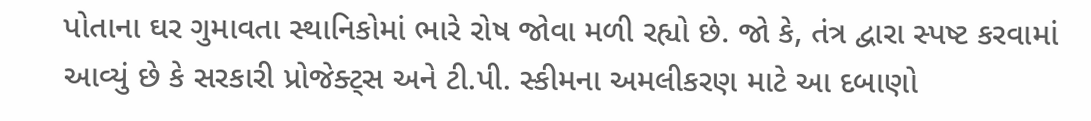પોતાના ઘર ગુમાવતા સ્થાનિકોમાં ભારે રોષ જોવા મળી રહ્યો છે. જો કે, તંત્ર દ્વારા સ્પષ્ટ કરવામાં આવ્યું છે કે સરકારી પ્રોજેક્ટ્સ અને ટી.પી. સ્કીમના અમલીકરણ માટે આ દબાણો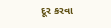દૂર કરવા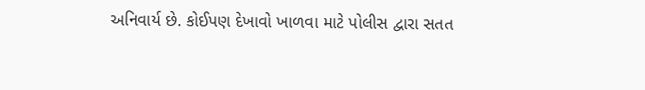અનિવાર્ય છે. કોઈપણ દેખાવો ખાળવા માટે પોલીસ દ્વારા સતત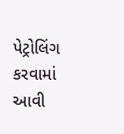પેટ્રોલિંગ કરવામાં આવી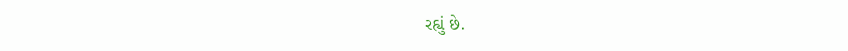રહ્યું છે.